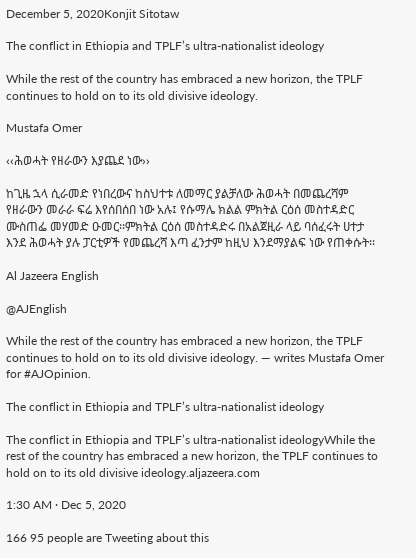December 5, 2020Konjit Sitotaw

The conflict in Ethiopia and TPLF’s ultra-nationalist ideology

While the rest of the country has embraced a new horizon, the TPLF continues to hold on to its old divisive ideology.

Mustafa Omer

‹‹ሕወሓት የዘራውን እያጨደ ነው››

ከጊዜ ኋላ ሲራመድ የነበረውና ከስህተቱ ለመማር ያልቻለው ሕወሓት በመጨረሻም የዘራውን መራራ ፍሬ እየሰበሰበ ነው አሉ፤ የሱማሌ ክልል ምክትል ርዕሰ መስተዳድር ሙስጠፌ መሃመድ ዑመር፡፡ምክትል ርዕሰ መስተዳድሩ በአልጀዚራ ላይ ባሰፈሩት ሀተታ እንደ ሕወሓት ያሉ ፓርቲዎች የመጨረሻ እጣ ፈንታም ከዚህ እንደማያልፍ ነው የጠቀሱት፡፡

Al Jazeera English

@AJEnglish

While the rest of the country has embraced a new horizon, the TPLF continues to hold on to its old divisive ideology. — writes Mustafa Omer for #AJOpinion.

The conflict in Ethiopia and TPLF’s ultra-nationalist ideology

The conflict in Ethiopia and TPLF’s ultra-nationalist ideologyWhile the rest of the country has embraced a new horizon, the TPLF continues to hold on to its old divisive ideology.aljazeera.com

1:30 AM · Dec 5, 2020

166 95 people are Tweeting about this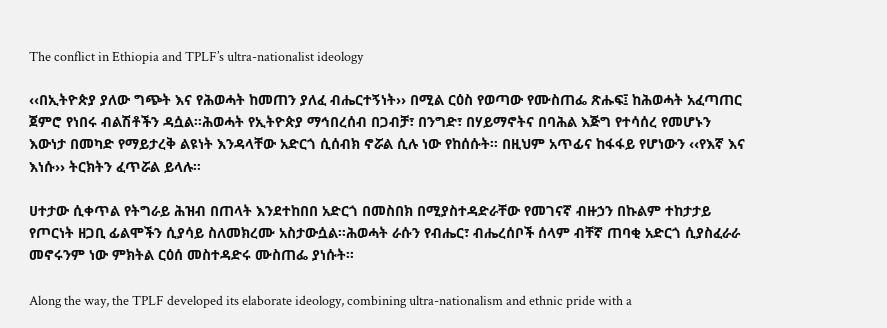The conflict in Ethiopia and TPLF’s ultra-nationalist ideology

‹‹በኢትዮጵያ ያለው ግጭት እና የሕወሓት ከመጠን ያለፈ ብሔርተኝነት›› በሚል ርዕስ የወጣው የሙስጠፌ ጽሑፍ፤ ከሕወሓት አፈጣጠር ጀምሮ የነበሩ ብልሽቶችን ዳሷል፡፡ሕወሓት የኢትዮጵያ ማኅበረሰብ በጋብቻ፣ በንግድ፣ በሃይማኖትና በባሕል እጅግ የተሳሰረ የመሆኑን እውነታ በመካድ የማይታረቅ ልዩነት እንዳላቸው አድርጎ ሲሰብክ ኖሯል ሲሉ ነው የከሰሱት፡፡ በዚህም አጥፊና ከፋፋይ የሆነውን ‹‹የእኛ እና እነሱ›› ትርክትን ፈጥሯል ይላሉ፡፡

ሀተታው ሲቀጥል የትግራይ ሕዝብ በጠላት እንደተከበበ አድርጎ በመስበክ በሚያስተዳድራቸው የመገናኛ ብዙኃን በኩልም ተከታታይ የጦርነት ዘጋቢ ፊልሞችን ሲያሳይ ስለመክረሙ አስታውሷል፡፡ሕወሓት ራሱን የብሔር፣ ብሔረሰቦች ሰላም ብቸኛ ጠባቂ አድርጎ ሲያስፈራራ መኖሩንም ነው ምክትል ርዕሰ መስተዳድሩ ሙስጠፌ ያነሱት፡፡

Along the way, the TPLF developed its elaborate ideology, combining ultra-nationalism and ethnic pride with a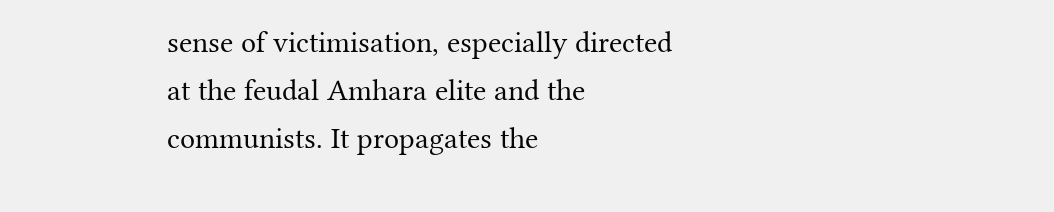sense of victimisation, especially directed at the feudal Amhara elite and the communists. It propagates the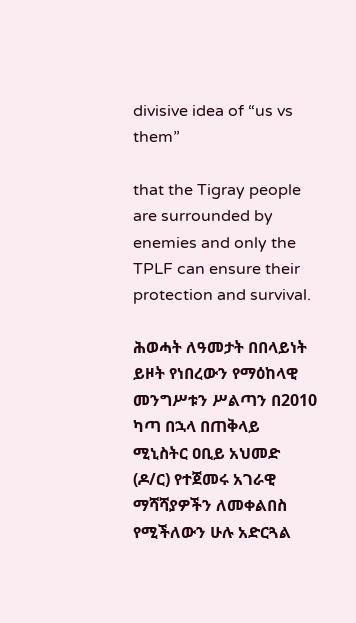divisive idea of “us vs them”

that the Tigray people are surrounded by enemies and only the TPLF can ensure their protection and survival.

ሕወሓት ለዓመታት በበላይነት ይዞት የነበረውን የማዕከላዊ መንግሥቱን ሥልጣን በ2010 ካጣ በኋላ በጠቅላይ ሚኒስትር ዐቢይ አህመድ (ዶ/ር) የተጀመሩ አገራዊ ማሻሻያዎችን ለመቀልበስ የሚችለውን ሁሉ አድርጓል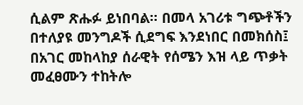ሲልም ጽሑፉ ይነበባል፡፡ በመላ አገሪቱ ግጭቶችን በተለያዩ መንግዶች ሲደግፍ እንደነበር በመክሰስ፤ በአገር መከላከያ ሰራዊት የሰሜን እዝ ላይ ጥቃት መፈፀሙን ተከትሎ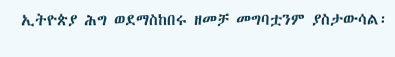ኢትዮጵያ ሕግ ወደማስከበሩ ዘመቻ መግባቷንም ያስታውሳል፡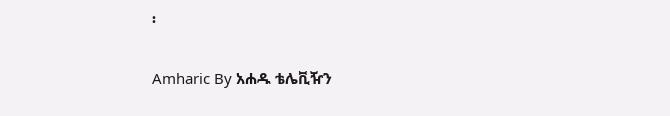፡

Amharic By አሐዱ ቴሌቪዥን